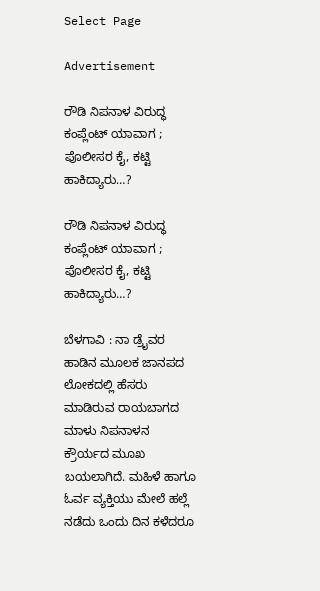Select Page

Advertisement

ರೌಡಿ ನಿಪನಾಳ ವಿರುದ್ಧ ಕಂಪ್ಲೆಂಟ್ ಯಾವಾಗ ; ಪೊಲೀಸರ ಕೈ, ಕಟ್ಟಿ ಹಾಕಿದ್ಯಾರು…?

ರೌಡಿ ನಿಪನಾಳ ವಿರುದ್ಧ ಕಂಪ್ಲೆಂಟ್ ಯಾವಾಗ ; ಪೊಲೀಸರ ಕೈ, ಕಟ್ಟಿ ಹಾಕಿದ್ಯಾರು…?

ಬೆಳಗಾವಿ : ನಾ ಡ್ರೈವರ ಹಾಡಿನ ಮೂಲಕ ಜಾನಪದ ಲೋಕದಲ್ಲಿ ಹೆಸರು ಮಾಡಿರುವ ರಾಯಬಾಗದ ಮಾಳು ನಿಪನಾಳನ ಕ್ರೌರ್ಯದ ಮೂಖ ಬಯಲಾಗಿದೆ. ಮಹಿಳೆ ಹಾಗೂ ಓರ್ವ ವ್ಯಕ್ತಿಯು ಮೇಲೆ ಹಲ್ಲೆ ನಡೆದು ಒಂದು ದಿನ ಕಳೆದರೂ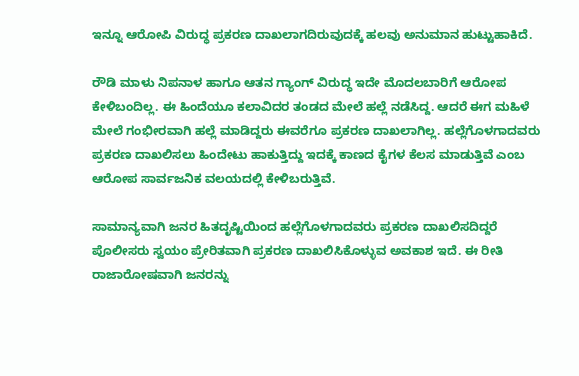ಇನ್ನೂ ಆರೋಪಿ ವಿರುದ್ಧ ಪ್ರಕರಣ ದಾಖಲಾಗದಿರುವುದಕ್ಕೆ ಹಲವು ಅನುಮಾನ ಹುಟ್ಟುಹಾಕಿದೆ.

ರೌಡಿ ಮಾಳು ನಿಪನಾಳ ಹಾಗೂ ಆತನ ಗ್ಯಾಂಗ್ ವಿರುದ್ಧ ಇದೇ ಮೊದಲಬಾರಿಗೆ ಆರೋಪ ಕೇಳಿಬಂದಿಲ್ಲ. ಈ ಹಿಂದೆಯೂ ಕಲಾವಿದರ ತಂಡದ ಮೇಲೆ ಹಲ್ಲೆ ನಡೆಸಿದ್ದ. ಆದರೆ ಈಗ ಮಹಿಳೆ ಮೇಲೆ ಗಂಭೀರವಾಗಿ ಹಲ್ಲೆ ಮಾಡಿದ್ದರು ಈವರೆಗೂ ಪ್ರಕರಣ ದಾಖಲಾಗಿಲ್ಲ. ಹಲ್ಲೆಗೊಳಗಾದವರು ಪ್ರಕರಣ ದಾಖಲಿಸಲು ಹಿಂದೇಟು ಹಾಕುತ್ತಿದ್ದು ಇದಕ್ಕೆ ಕಾಣದ ಕೈಗಳ ಕೆಲಸ ಮಾಡುತ್ತಿವೆ ಎಂಬ ಆರೋಪ ಸಾರ್ವಜನಿಕ ವಲಯದಲ್ಲಿ ಕೇಳಿಬರುತ್ತಿವೆ.

ಸಾಮಾನ್ಯವಾಗಿ ಜನರ ಹಿತದೃಷ್ಟಿಯಿಂದ ಹಲ್ಲೆಗೊಳಗಾದವರು ಪ್ರಕರಣ ದಾಖಲಿಸದಿದ್ದರೆ ಪೊಲೀಸರು ಸ್ವಯಂ ಪ್ರೇರಿತವಾಗಿ ಪ್ರಕರಣ ದಾಖಲಿಸಿಕೊಳ್ಳುವ ಅವಕಾಶ ಇದೆ. ಈ ರೀತಿ ರಾಜಾರೋಷವಾಗಿ ಜನರನ್ನು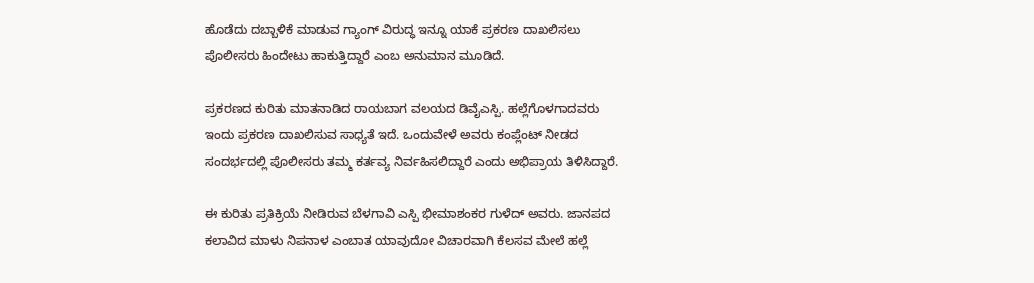ಹೊಡೆದು ದಬ್ಬಾಳಿಕೆ ಮಾಡುವ ಗ್ಯಾಂಗ್ ವಿರುದ್ಧ ಇನ್ನೂ ಯಾಕೆ ಪ್ರಕರಣ ದಾಖಲಿಸಲು ಪೊಲೀಸರು ಹಿಂದೇಟು ಹಾಕುತ್ತಿದ್ದಾರೆ ಎಂಬ ಅನುಮಾನ ಮೂಡಿದೆ.

ಪ್ರಕರಣದ ಕುರಿತು ಮಾತನಾಡಿದ ರಾಯಬಾಗ ವಲಯದ ಡಿವೈಎಸ್ಪಿ. ಹಲ್ಲೆಗೊಳಗಾದವರು ಇಂದು ಪ್ರಕರಣ ದಾಖಲಿಸುವ ಸಾಧ್ಯತೆ ಇದೆ. ಒಂದುವೇಳೆ ಅವರು ಕಂಪ್ಲೆಂಟ್ ನೀಡದ ಸಂದರ್ಭದಲ್ಲಿ ಪೊಲೀಸರು ತಮ್ಮ ಕರ್ತವ್ಯ ನಿರ್ವಹಿಸಲಿದ್ದಾರೆ ಎಂದು ಅಭಿಪ್ರಾಯ ತಿಳಿಸಿದ್ದಾರೆ.

ಈ ಕುರಿತು ಪ್ರತಿಕ್ರಿಯೆ ನೀಡಿರುವ ಬೆಳಗಾವಿ ಎಸ್ಪಿ ಭೀಮಾಶಂಕರ ಗುಳೆದ್ ಅವರು. ಜಾನಪದ ಕಲಾವಿದ ಮಾಳು ನಿಪನಾಳ ಎಂಬಾತ ಯಾವುದೋ ವಿಚಾರವಾಗಿ ಕೆಲಸವ ಮೇಲೆ ಹಲ್ಲೆ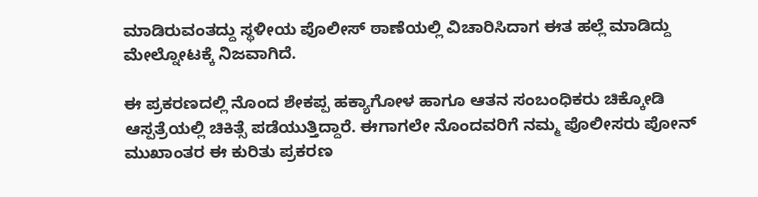ಮಾಡಿರುವಂತದ್ದು ಸ್ಥಳೀಯ ಪೊಲೀಸ್ ಠಾಣೆಯಲ್ಲಿ ವಿಚಾರಿಸಿದಾಗ ಈತ ಹಲ್ಲೆ ಮಾಡಿದ್ದು ಮೇಲ್ನೋಟಕ್ಕೆ ‌ನಿಜವಾಗಿದೆ.

ಈ ಪ್ರಕರಣದಲ್ಲಿ ನೊಂದ ಶೇಕಪ್ಪ ಹಕ್ಯಾಗೋಳ ಹಾಗೂ ಆತನ ಸಂಬಂಧಿಕರು ಚಿಕ್ಕೋಡಿ ಆಸ್ಪತ್ರೆಯಲ್ಲಿ ಚಿಕಿತ್ಸೆ ಪಡೆಯುತ್ತಿದ್ದಾರೆ. ಈಗಾಗಲೇ ನೊಂದವರಿಗೆ ನಮ್ಮ ಪೊಲೀಸರು ಪೋನ್ ಮುಖಾಂತರ ಈ ಕುರಿತು ಪ್ರಕರಣ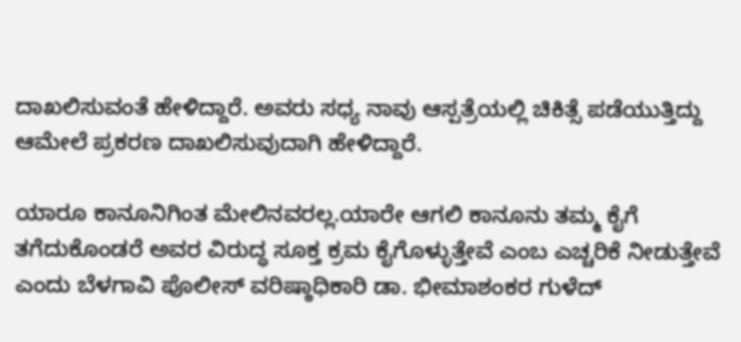ದಾಖಲಿಸುವಂತೆ ಹೇಳಿದ್ದಾರೆ. ಅವರು ಸಧ್ಯ ನಾವು ಆಸ್ಪತ್ರೆಯಲ್ಲಿ ಚಿಕಿತ್ಸೆ ಪಡೆಯುತ್ತಿದ್ದು ಆಮೇಲೆ ಪ್ರಕರಣ ದಾಖಲಿಸುವುದಾಗಿ ಹೇಳಿದ್ದಾರೆ.

ಯಾರೂ ಕಾನೂನಿಗಿಂತ ಮೇಲಿನವರಲ್ಲ.ಯಾರೇ ಆಗಲಿ‌ ಕಾನೂನು ತಮ್ಮ‌ ಕೈಗೆ ತಗೆದುಕೊಂಡರೆ ಅವರ ವಿರುದ್ಧ ಸೂಕ್ತ ಕ್ರಮ ಕೈಗೊಳ್ಳುತ್ತೇವೆ ಎಂಬ ಎಚ್ಚರಿಕೆ ನೀಡುತ್ತೇವೆ ಎಂದು ಬೆಳಗಾವಿ ಪೊಲೀಸ್ ವರಿಷ್ಠಾಧಿಕಾರಿ ಡಾ. ಭೀಮಾಶಂಕರ ಗುಳೆದ್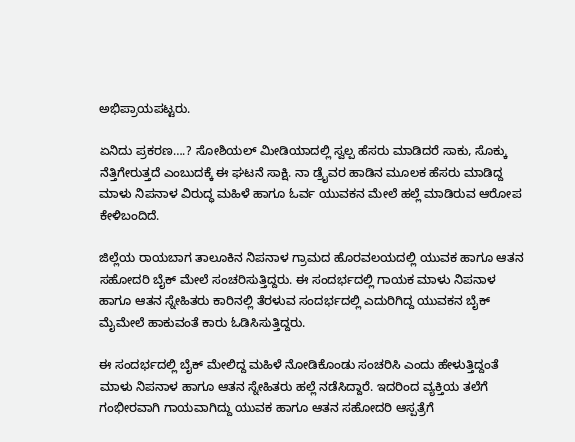ಅಭಿಪ್ರಾಯಪಟ್ಟರು.

ಏನಿದು ಪ್ರಕರಣ….? ಸೋಶಿಯಲ್ ಮೀಡಿಯಾದಲ್ಲಿ ಸ್ವಲ್ಪ ಹೆಸರು ಮಾಡಿದರೆ ಸಾಕು, ಸೊಕ್ಕು ನೆತ್ತಿಗೇರುತ್ತದೆ ಎಂಬುದಕ್ಕೆ ಈ ಘಟನೆ ಸಾಕ್ಷಿ. ನಾ ಡ್ರೈವರ ಹಾಡಿನ ಮೂಲಕ ಹೆಸರು ಮಾಡಿದ್ದ ಮಾಳು ನಿಪನಾಳ ವಿರುದ್ಧ ಮಹಿಳೆ ಹಾಗೂ ಓರ್ವ ಯುವಕನ ಮೇಲೆ ಹಲ್ಲೆ ಮಾಡಿರುವ ಆರೋಪ ಕೇಳಿಬಂದಿದೆ.

ಜಿಲ್ಲೆಯ ರಾಯಬಾಗ ತಾಲೂಕಿನ ನಿಪನಾಳ ಗ್ರಾಮದ ಹೊರವಲಯದಲ್ಲಿ ಯುವಕ ಹಾಗೂ ಆತನ ಸಹೋದರಿ ಬೈಕ್ ಮೇಲೆ ಸಂಚರಿಸುತ್ತಿದ್ದರು. ಈ ಸಂದರ್ಭದಲ್ಲಿ ಗಾಯಕ ಮಾಳು ನಿಪನಾಳ ಹಾಗೂ ಆತನ ಸ್ನೇಹಿತರು ಕಾರಿನಲ್ಲಿ ತೆರಳುವ ಸಂದರ್ಭದಲ್ಲಿ ಎದುರಿಗಿದ್ದ ಯುವಕನ ಬೈಕ್ ಮೈಮೇಲೆ ಹಾಕುವಂತೆ ಕಾರು ಓಡಿಸಿಸುತ್ತಿದ್ದರು.

ಈ ಸಂದರ್ಭದಲ್ಲಿ ಬೈಕ್ ಮೇಲಿದ್ದ ಮಹಿಳೆ ನೋಡಿಕೊಂಡು ಸಂಚರಿಸಿ ಎಂದು ಹೇಳುತ್ತಿದ್ದಂತೆ ಮಾಳು ನಿಪನಾಳ ಹಾಗೂ ಆತನ ಸ್ನೇಹಿತರು ಹಲ್ಲೆ ನಡೆಸಿದ್ದಾರೆ. ಇದರಿಂದ ವ್ಯಕ್ತಿಯ ತಲೆಗೆ ಗಂಭೀರವಾಗಿ ಗಾಯವಾಗಿದ್ದು ಯುವಕ ಹಾಗೂ ಆತನ ಸಹೋದರಿ ಆಸ್ಪತ್ರೆಗೆ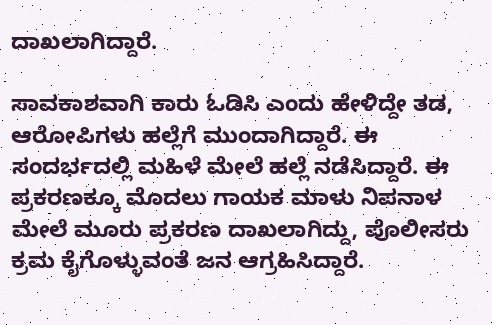ದಾಖಲಾಗಿದ್ದಾರೆ.

ಸಾವಕಾಶವಾಗಿ ಕಾರು ಓಡಿಸಿ ಎಂದು ಹೇಳಿದ್ದೇ ತಡ, ಆರೋಪಿಗಳು ಹಲ್ಲೆಗೆ ಮುಂದಾಗಿದ್ದಾರೆ. ಈ ಸಂದರ್ಭದಲ್ಲಿ ಮಹಿಳೆ ಮೇಲೆ ಹಲ್ಲೆ ನಡೆಸಿದ್ದಾರೆ. ಈ ಪ್ರಕರಣಕ್ಕೂ ಮೊದಲು ಗಾಯಕ ಮಾಳು ನಿಪನಾಳ ಮೇಲೆ ಮೂರು ಪ್ರಕರಣ ದಾಖಲಾಗಿದ್ದು, ಪೊಲೀಸರು ಕ್ರಮ ಕೈಗೊಳ್ಳುವಂತೆ ಜನ ಆಗ್ರಹಿಸಿದ್ದಾರೆ.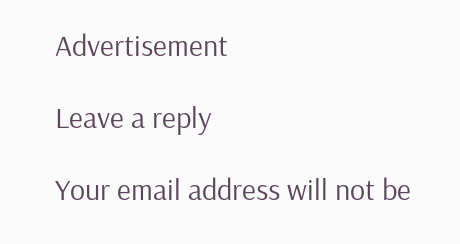Advertisement

Leave a reply

Your email address will not be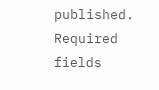published. Required fields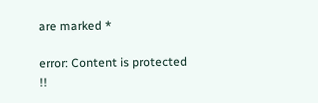are marked *

error: Content is protected !!